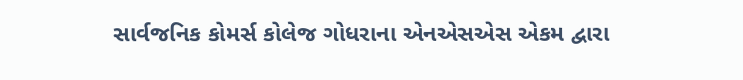સાર્વજનિક કોમર્સ કોલેજ ગોધરાના એનએસએસ એકમ દ્વારા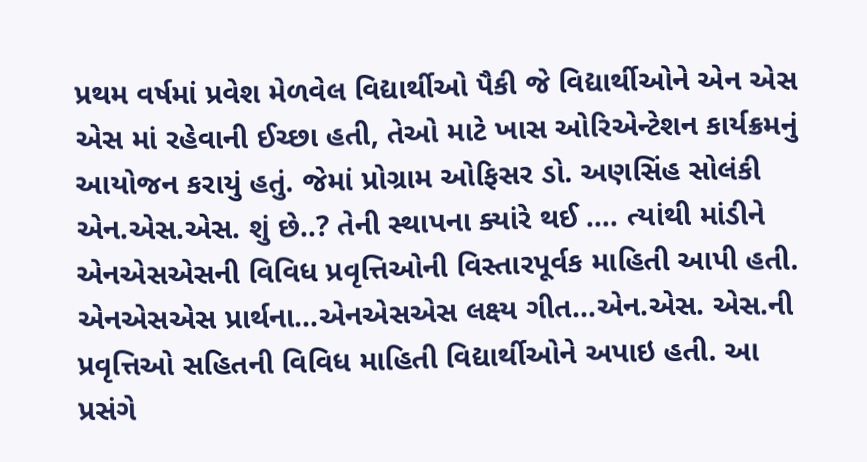પ્રથમ વર્ષમાં પ્રવેશ મેળવેલ વિદ્યાર્થીઓ પૈકી જે વિદ્યાર્થીઓને એન એસ એસ માં રહેવાની ઈચ્છા હતી, તેઓ માટે ખાસ ઓરિએન્ટેશન કાર્યક્રમનું આયોજન કરાયું હતું. જેમાં પ્રોગ્રામ ઓફિસર ડો. અણસિંહ સોલંકી એન.એસ.એસ. શું છે..? તેની સ્થાપના ક્યાંરે થઈ …. ત્યાંથી માંડીને એનએસએસની વિવિધ પ્રવૃત્તિઓની વિસ્તારપૂર્વક માહિતી આપી હતી. એનએસએસ પ્રાર્થના…એનએસએસ લક્ષ્ય ગીત…એન.એસ. એસ.ની પ્રવૃત્તિઓ સહિતની વિવિધ માહિતી વિદ્યાર્થીઓને અપાઇ હતી. આ પ્રસંગે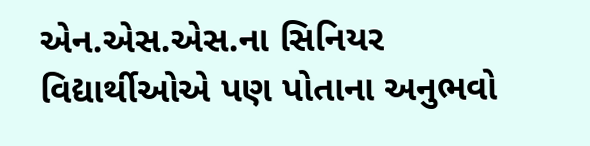એન.એસ.એસ.ના સિનિયર વિદ્યાર્થીઓએ પણ પોતાના અનુભવો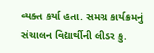વ્યક્ત કર્યા હતા. સમગ્ર કાર્યક્રમનું સંચાલન વિદ્યાર્થીની લીડર કુ.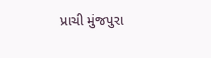પ્રાચી મુંજપુરા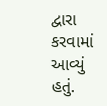દ્વારા કરવામાં આવ્યું હતું.